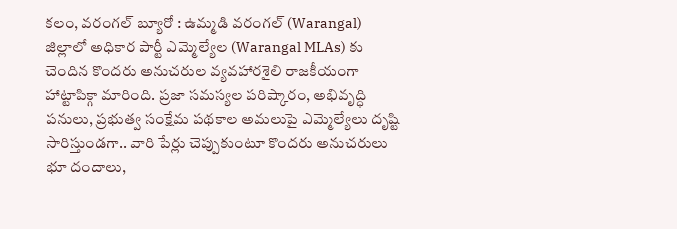కలం, వరంగల్ బ్యూరో : ఉమ్మడి వరంగల్ (Warangal) జిల్లాలో అధికార పార్టీ ఎమ్మెల్యేల (Warangal MLAs) కు చెందిన కొందరు అనుచరుల వ్యవహారశైలి రాజకీయంగా హాట్టాపిక్గా మారింది. ప్రజా సమస్యల పరిష్కారం, అభివృద్ధి పనులు, ప్రభుత్వ సంక్షేమ పథకాల అమలుపై ఎమ్మెల్యేలు దృష్టి సారిస్తుండగా.. వారి పేర్లు చెప్పుకుంటూ కొందరు అనుచరులు భూ దందాలు,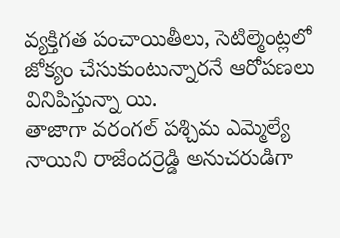వ్యక్తిగత పంచాయితీలు, సెటిల్మెంట్లలో జోక్యం చేసుకుంటున్నారనే ఆరోపణలు వినిపిస్తున్నా యి.
తాజాగా వరంగల్ పశ్చిమ ఎమ్మెల్యే నాయిని రాజేందర్రెడ్డి అనుచరుడిగా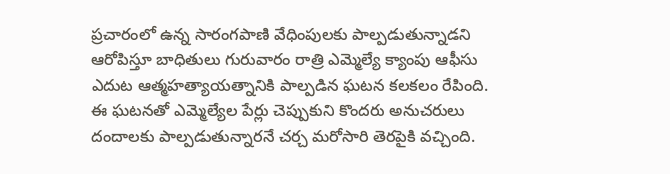ప్రచారంలో ఉన్న సారంగపాణి వేధింపులకు పాల్పడుతున్నాడని ఆరోపిస్తూ బాధితులు గురువారం రాత్రి ఎమ్మెల్యే క్యాంపు ఆఫీసు ఎదుట ఆత్మహత్యాయత్నానికి పాల్పడిన ఘటన కలకలం రేపింది. ఈ ఘటనతో ఎమ్మెల్యేల పేర్లు చెప్పుకుని కొందరు అనుచరులు దందాలకు పాల్పడుతున్నారనే చర్చ మరోసారి తెరపైకి వచ్చింది.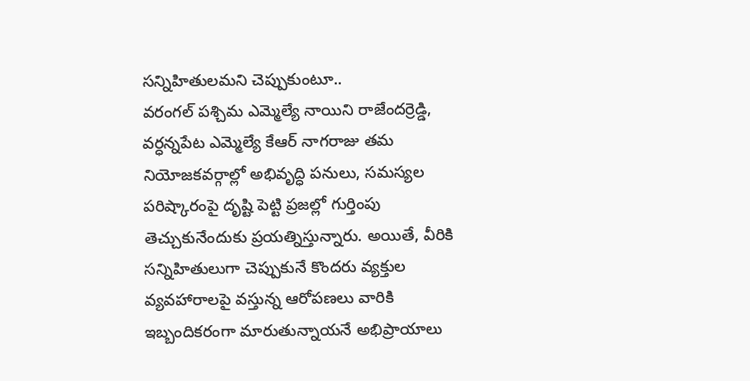సన్నిహితులమని చెప్పుకుంటూ..
వరంగల్ పశ్చిమ ఎమ్మెల్యే నాయిని రాజేందర్రెడ్డి, వర్ధన్నపేట ఎమ్మెల్యే కేఆర్ నాగరాజు తమ నియోజకవర్గాల్లో అభివృద్ధి పనులు, సమస్యల పరిష్కారంపై దృష్టి పెట్టి ప్రజల్లో గుర్తింపు తెచ్చుకునేందుకు ప్రయత్నిస్తున్నారు. అయితే, వీరికి సన్నిహితులుగా చెప్పుకునే కొందరు వ్యక్తుల వ్యవహారాలపై వస్తున్న ఆరోపణలు వారికి ఇబ్బందికరంగా మారుతున్నాయనే అభిప్రాయాలు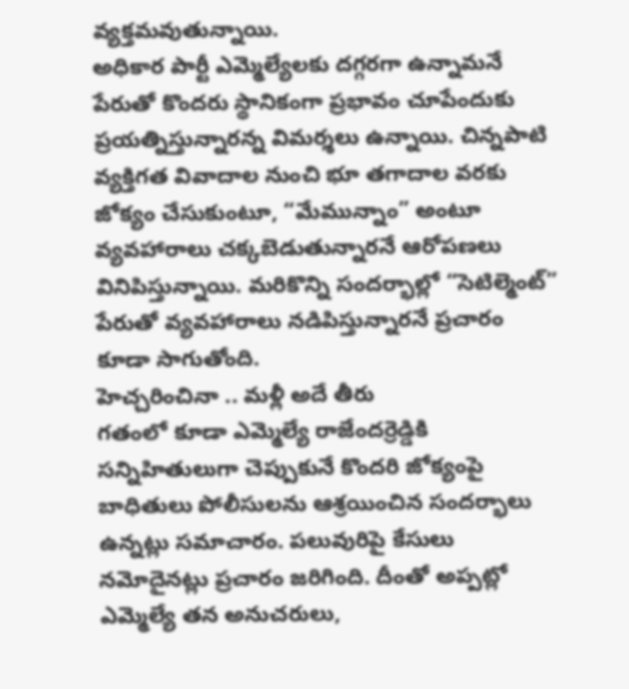వ్యక్తమవుతున్నాయి.
అధికార పార్టీ ఎమ్మెల్యేలకు దగ్గరగా ఉన్నామనే పేరుతో కొందరు స్థానికంగా ప్రభావం చూపేందుకు ప్రయత్నిస్తున్నారన్న విమర్శలు ఉన్నాయి. చిన్నపాటి వ్యక్తిగత వివాదాల నుంచి భూ తగాదాల వరకు జోక్యం చేసుకుంటూ, “మేమున్నాం” అంటూ వ్యవహారాలు చక్కబెడుతున్నారనే ఆరోపణలు వినిపిస్తున్నాయి. మరికొన్ని సందర్భాల్లో “సెటిల్మెంట్” పేరుతో వ్యవహారాలు నడిపిస్తున్నారనే ప్రచారం కూడా సాగుతోంది.
హెచ్చరించినా .. మళ్లీ అదే తీరు
గతంలో కూడా ఎమ్మెల్యే రాజేందర్రెడ్డికి సన్నిహితులుగా చెప్పుకునే కొందరి జోక్యంపై బాధితులు పోలీసులను ఆశ్రయించిన సందర్భాలు ఉన్నట్లు సమాచారం. పలువురిపై కేసులు నమోదైనట్లు ప్రచారం జరిగింది. దీంతో అప్పట్లో ఎమ్మెల్యే తన అనుచరులు,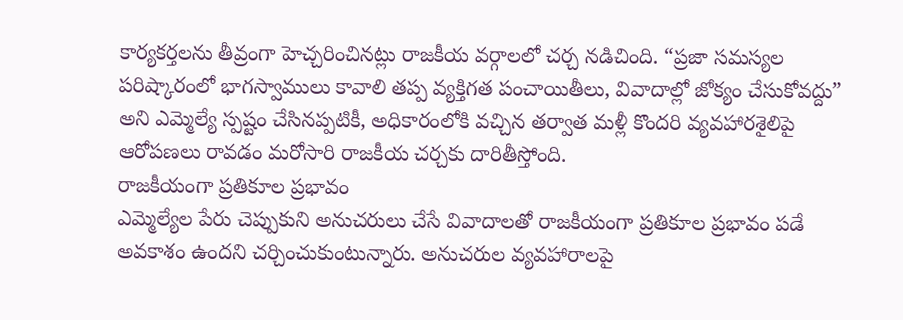కార్యకర్తలను తీవ్రంగా హెచ్చరించినట్లు రాజకీయ వర్గాలలో చర్చ నడిచింది. “ప్రజా సమస్యల పరిష్కారంలో భాగస్వాములు కావాలి తప్ప వ్యక్తిగత పంచాయితీలు, వివాదాల్లో జోక్యం చేసుకోవద్దు” అని ఎమ్మెల్యే స్పష్టం చేసినప్పటికీ, అధికారంలోకి వచ్చిన తర్వాత మళ్లీ కొందరి వ్యవహారశైలిపై ఆరోపణలు రావడం మరోసారి రాజకీయ చర్చకు దారితీస్తోంది.
రాజకీయంగా ప్రతికూల ప్రభావం
ఎమ్మెల్యేల పేరు చెప్పుకుని అనుచరులు చేసే వివాదాలతో రాజకీయంగా ప్రతికూల ప్రభావం పడే అవకాశం ఉందని చర్చించుకుంటున్నారు. అనుచరుల వ్యవహారాలపై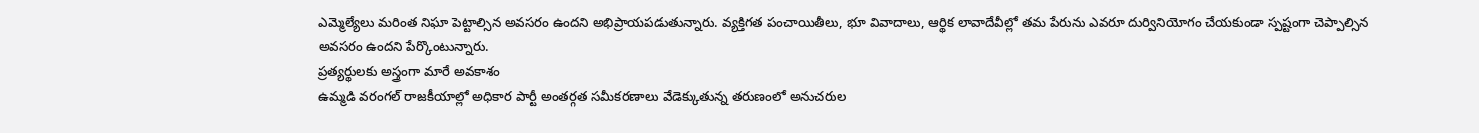ఎమ్మెల్యేలు మరింత నిఘా పెట్టాల్సిన అవసరం ఉందని అభిప్రాయపడుతున్నారు. వ్యక్తిగత పంచాయితీలు, భూ వివాదాలు, ఆర్థిక లావాదేవీల్లో తమ పేరును ఎవరూ దుర్వినియోగం చేయకుండా స్పష్టంగా చెప్పాల్సిన అవసరం ఉందని పేర్కొంటున్నారు.
ప్రత్యర్థులకు అస్త్రంగా మారే అవకాశం
ఉమ్మడి వరంగల్ రాజకీయాల్లో అధికార పార్టీ అంతర్గత సమీకరణాలు వేడెక్కుతున్న తరుణంలో అనుచరుల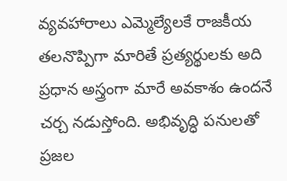వ్యవహారాలు ఎమ్మెల్యేలకే రాజకీయ తలనొప్పిగా మారితే ప్రత్యర్థులకు అది ప్రధాన అస్త్రంగా మారే అవకాశం ఉందనే చర్చ నడుస్తోంది. అభివృద్ధి పనులతో ప్రజల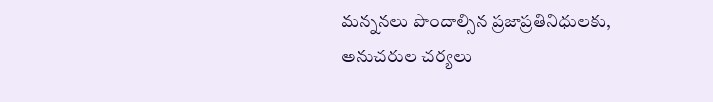మన్ననలు పొందాల్సిన ప్రజాప్రతినిధులకు, అనుచరుల చర్యలు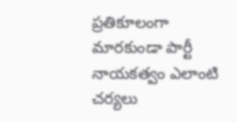ప్రతికూలంగా మారకుండా పార్టీ నాయకత్వం ఎలాంటి చర్యలు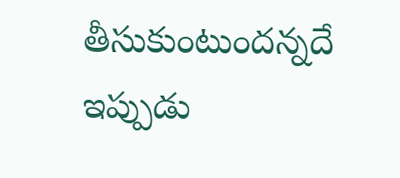తీసుకుంటుందన్నదే ఇప్పుడు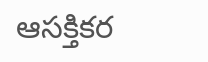ఆసక్తికర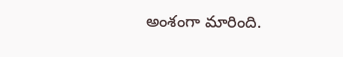అంశంగా మారింది.